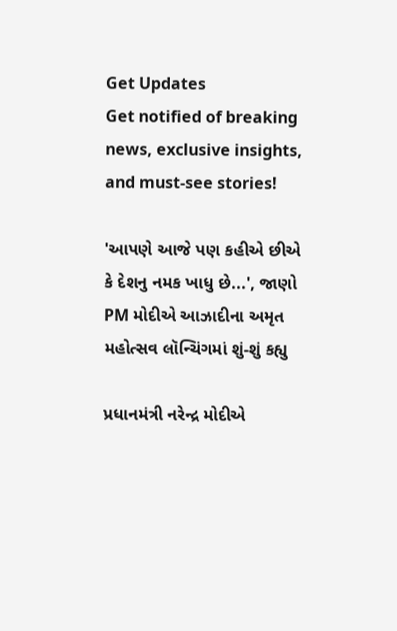Get Updates
Get notified of breaking news, exclusive insights, and must-see stories!

'આપણે આજે પણ કહીએ છીએ કે દેશનુ નમક ખાધુ છે...', જાણો PM મોદીએ આઝાદીના અમૃત મહોત્સવ લૉન્ચિંગમાં શું-શું કહ્યુ

પ્રધાનમંત્રી નરેન્દ્ર મોદીએ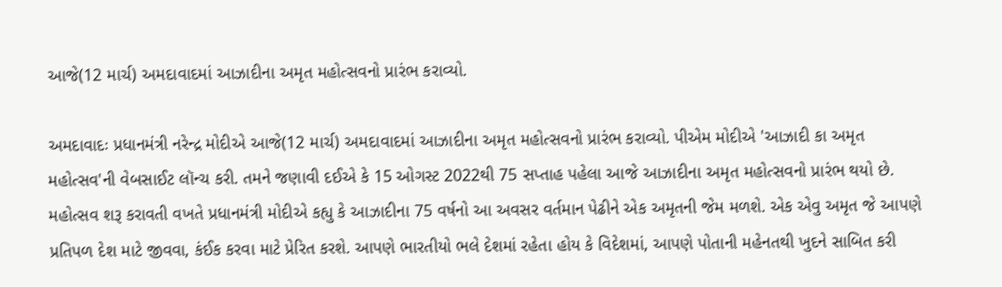આજે(12 માર્ચ) અમદાવાદમાં આઝાદીના અમૃત મહોત્સવનો પ્રારંભ કરાવ્યો.

અમદાવાદઃ પ્રધાનમંત્રી નરેન્દ્ર મોદીએ આજે(12 માર્ચ) અમદાવાદમાં આઝાદીના અમૃત મહોત્સવનો પ્રારંભ કરાવ્યો. પીએમ મોદીએ 'આઝાદી કા અમૃત મહોત્સવ'ની વેબસાઈટ લૉન્ચ કરી. તમને જણાવી દઈએ કે 15 ઓગસ્ટ 2022થી 75 સપ્તાહ પહેલા આજે આઝાદીના અમૃત મહોત્સવનો પ્રારંભ થયો છે. મહોત્સવ શરૂ કરાવતી વખતે પ્રધાનમંત્રી મોદીએ કહ્યુ કે આઝાદીના 75 વર્ષનો આ અવસર વર્તમાન પેઢીને એક અમૃતની જેમ મળશે. એક એવુ અમૃત જે આપણે પ્રતિપળ દેશ માટે જીવવા, કંઈક કરવા માટે પ્રેરિત કરશે. આપણે ભારતીયો ભલે દેશમાં રહેતા હોય કે વિદેશમાં, આપણે પોતાની મહેનતથી ખુદને સાબિત કરી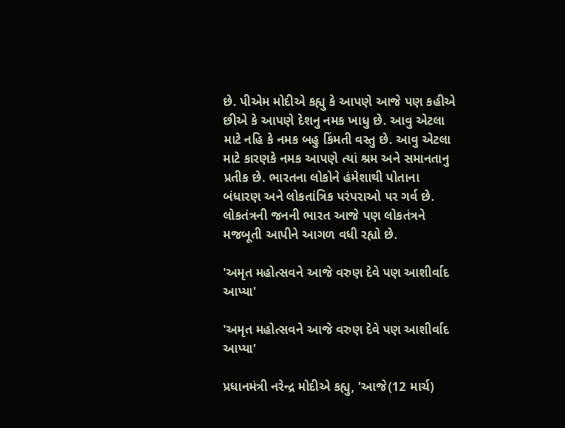છે. પીએમ મોદીએ કહ્યુ કે આપણે આજે પણ કહીએ છીએ કે આપણે દેશનુ નમક ખાધુ છે. આવુ એટલા માટે નહિ કે નમક બહુ કિંમતી વસ્તુ છે. આવુ એટલા માટે કારણકે નમક આપણે ત્યાં શ્રમ અને સમાનતાનુ પ્રતીક છે. ભારતના લોકોને હંમેશાથી પોતાના બંધારણ અને લોકતાંત્રિક પરંપરાઓ પર ગર્વ છે. લોકતંત્રની જનની ભારત આજે પણ લોકતંત્રને મજબૂતી આપીને આગળ વધી રહ્યો છે.

'અમૃત મહોત્સવને આજે વરુણ દેવે પણ આશીર્વાદ આપ્યા'

'અમૃત મહોત્સવને આજે વરુણ દેવે પણ આશીર્વાદ આપ્યા'

પ્રધાનમંત્રી નરેન્દ્ર મોદીએ કહ્યુ, 'આજે(12 માર્ચ)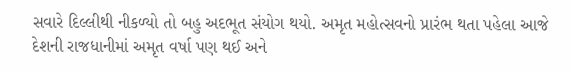સવારે દિલ્લીથી નીકળ્યો તો બહુ અદભૂત સંયોગ થયો. અમૃત મહોત્સવનો પ્રારંભ થતા પહેલા આજે દેશની રાજધાનીમાં અમૃત વર્ષા પણ થઈ અને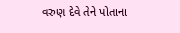વરુણ દેવે તેને પોતાના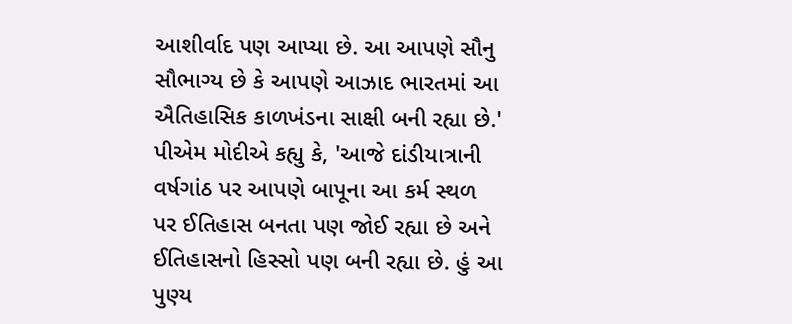આશીર્વાદ પણ આપ્યા છે. આ આપણે સૌનુ સૌભાગ્ય છે કે આપણે આઝાદ ભારતમાં આ ઐતિહાસિક કાળખંડના સાક્ષી બની રહ્યા છે.' પીએમ મોદીએ કહ્યુ કે, 'આજે દાંડીયાત્રાની વર્ષગાંઠ પર આપણે બાપૂના આ કર્મ સ્થળ પર ઈતિહાસ બનતા પણ જોઈ રહ્યા છે અને ઈતિહાસનો હિસ્સો પણ બની રહ્યા છે. હું આ પુણ્ય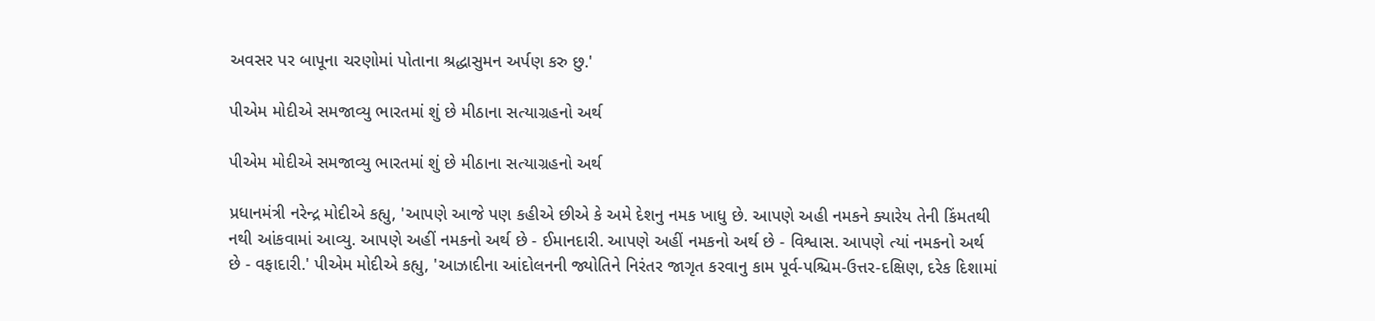અવસર પર બાપૂના ચરણોમાં પોતાના શ્રદ્ધાસુમન અર્પણ કરુ છુ.'

પીએમ મોદીએ સમજાવ્યુ ભારતમાં શું છે મીઠાના સત્યાગ્રહનો અર્થ

પીએમ મોદીએ સમજાવ્યુ ભારતમાં શું છે મીઠાના સત્યાગ્રહનો અર્થ

પ્રધાનમંત્રી નરેન્દ્ર મોદીએ કહ્યુ, 'આપણે આજે પણ કહીએ છીએ કે અમે દેશનુ નમક ખાધુ છે. આપણે અહી નમકને ક્યારેય તેની કિંમતથી નથી આંકવામાં આવ્યુ. આપણે અહીં નમકનો અર્થ છે - ઈમાનદારી. આપણે અહીં નમકનો અર્થ છે - વિશ્વાસ. આપણે ત્યાં નમકનો અર્થ છે - વફાદારી.' પીએમ મોદીએ કહ્યુ, 'આઝાદીના આંદોલનની જ્યોતિને નિરંતર જાગૃત કરવાનુ કામ પૂર્વ-પશ્ચિમ-ઉત્તર-દક્ષિણ, દરેક દિશામાં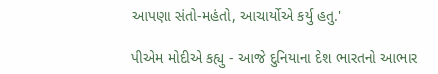આપણા સંતો-મહંતો, આચાર્યોએ કર્યુ હતુ.'

પીએમ મોદીએ કહ્યુ - આજે દુનિયાના દેશ ભારતનો આભાર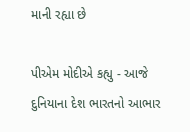માની રહ્યા છે

પીએમ મોદીએ કહ્યુ - આજે દુનિયાના દેશ ભારતનો આભાર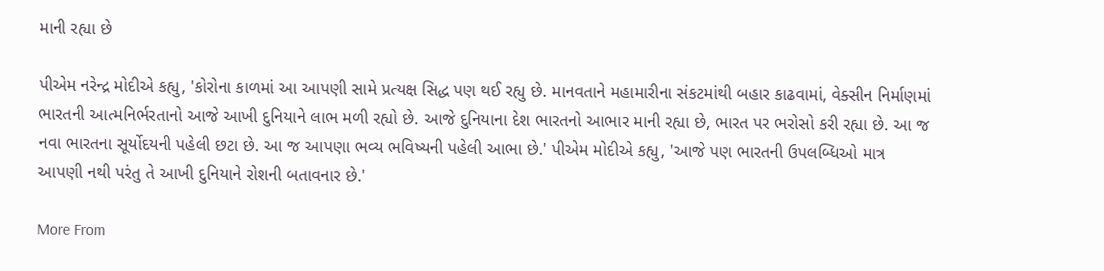માની રહ્યા છે

પીએમ નરેન્દ્ર મોદીએ કહ્યુ, 'કોરોના કાળમાં આ આપણી સામે પ્રત્યક્ષ સિદ્ધ પણ થઈ રહ્યુ છે. માનવતાને મહામારીના સંકટમાંથી બહાર કાઢવામાં, વેક્સીન નિર્માણમાં ભારતની આત્મનિર્ભરતાનો આજે આખી દુનિયાને લાભ મળી રહ્યો છે. આજે દુનિયાના દેશ ભારતનો આભાર માની રહ્યા છે, ભારત પર ભરોસો કરી રહ્યા છે. આ જ નવા ભારતના સૂર્યોદયની પહેલી છટા છે. આ જ આપણા ભવ્ય ભવિષ્યની પહેલી આભા છે.' પીએમ મોદીએ કહ્યુ, 'આજે પણ ભારતની ઉપલબ્ધિઓ માત્ર આપણી નથી પરંતુ તે આખી દુનિયાને રોશની બતાવનાર છે.'

More From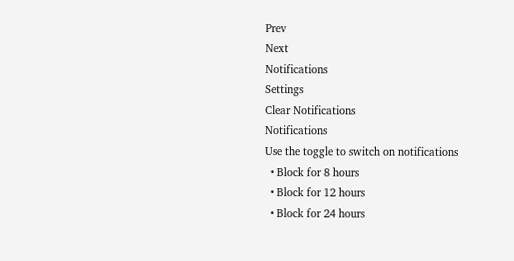Prev
Next
Notifications
Settings
Clear Notifications
Notifications
Use the toggle to switch on notifications
  • Block for 8 hours
  • Block for 12 hours
  • Block for 24 hours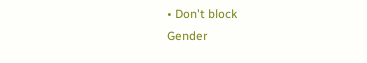• Don't block
Gender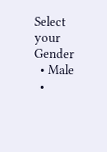Select your Gender
  • Male
  •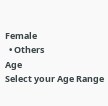Female
  • Others
Age
Select your Age Range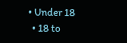• Under 18
  • 18 to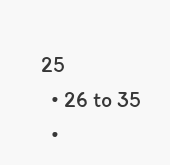25
  • 26 to 35
  •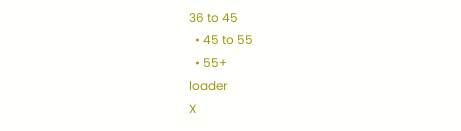36 to 45
  • 45 to 55
  • 55+
loader
X